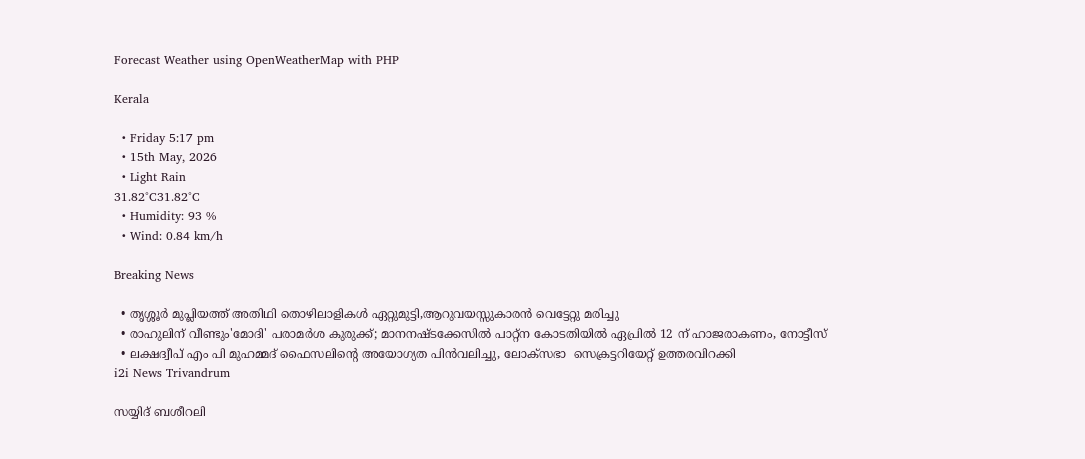Forecast Weather using OpenWeatherMap with PHP

Kerala

  • Friday 5:17 pm
  • 15th May, 2026
  • Light Rain
31.82°C31.82°C
  • Humidity: 93 %
  • Wind: 0.84 km/h

Breaking News

  • തൃശ്ശൂർ മുപ്ലിയത്ത് അതിഥി തൊഴിലാളികൾ ഏറ്റുമുട്ടി,ആറുവയസ്സുകാരൻ വെട്ടേറ്റു മരിച്ചു
  • രാഹുലിന് വീണ്ടും'മോദി' പരാമര്‍ശ കുരുക്ക്; മാനനഷ്ടക്കേസിൽ പാറ്റ്ന കോടതിയിൽ ഏപ്രിൽ 12 ന് ഹാജരാകണം, നോട്ടീസ്
  • ലക്ഷദ്വീപ് എം പി മുഹമ്മദ് ഫൈസലിൻ്റെ അയോഗ്യത പിൻവലിച്ചു, ലോക്സഭാ  സെക്രട്ടറിയേറ്റ് ഉത്തരവിറക്കി
i2i News Trivandrum

സയ്യിദ് ബശീറലി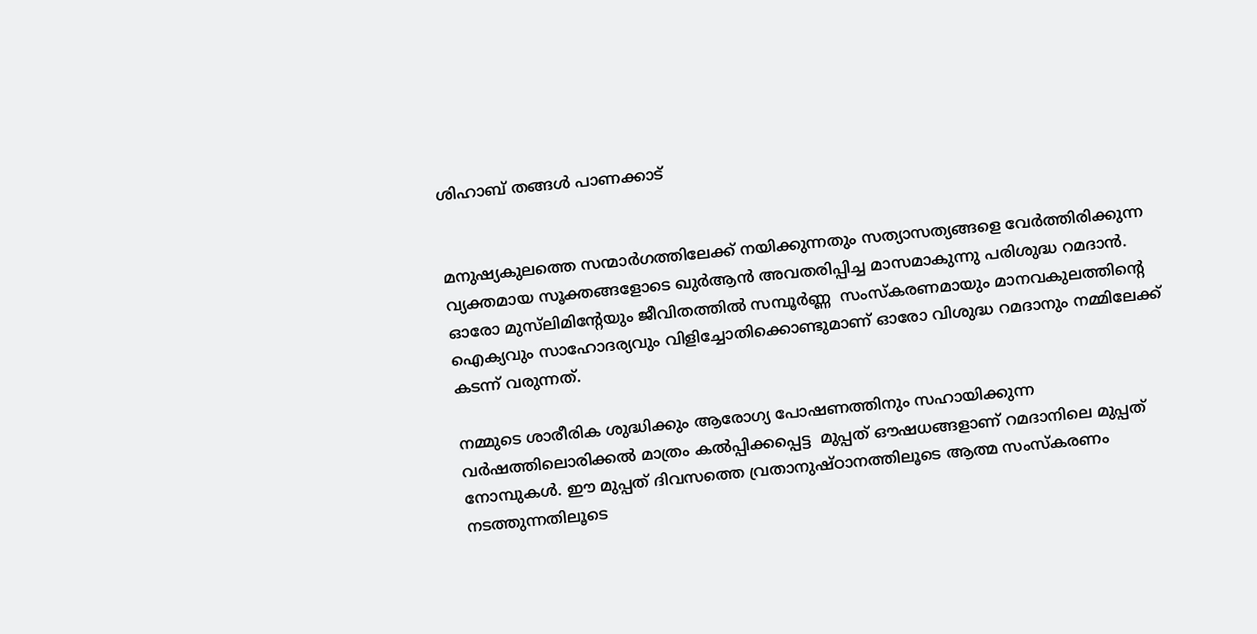ശിഹാബ് തങ്ങള്‍ പാണക്കാട്


മനുഷ്യകുലത്തെ സന്മാര്‍ഗത്തിലേക്ക് നയിക്കുന്നതും സത്യാസത്യങ്ങളെ വേര്‍ത്തിരിക്കുന്ന വ്യക്തമായ സൂക്തങ്ങളോടെ ഖുര്‍ആന്‍ അവതരിപ്പിച്ച മാസമാകുന്നു പരിശുദ്ധ റമദാന്‍. ഓരോ മുസ്‌ലിമിന്റേയും ജീവിതത്തില്‍ സമ്പൂര്‍ണ്ണ  സംസ്‌കരണമായും മാനവകുലത്തിന്റെ ഐക്യവും സാഹോദര്യവും വിളിച്ചോതിക്കൊണ്ടുമാണ് ഓരോ വിശുദ്ധ റമദാനും നമ്മിലേക്ക് കടന്ന് വരുന്നത്.

നമ്മുടെ ശാരീരിക ശുദ്ധിക്കും ആരോഗ്യ പോഷണത്തിനും സഹായിക്കുന്ന വര്‍ഷത്തിലൊരിക്കല്‍ മാത്രം കല്‍പ്പിക്കപ്പെട്ട  മുപ്പത് ഔഷധങ്ങളാണ് റമദാനിലെ മുപ്പത് നോമ്പുകള്‍. ഈ മുപ്പത് ദിവസത്തെ വ്രതാനുഷ്ഠാനത്തിലൂടെ ആത്മ സംസ്‌കരണം നടത്തുന്നതിലൂടെ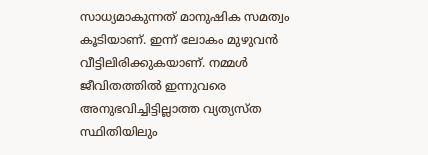സാധ്യമാകുന്നത് മാനുഷിക സമത്വം കൂടിയാണ്. ഇന്ന് ലോകം മുഴുവന്‍ വീട്ടിലിരിക്കുകയാണ്. നമ്മള്‍ ജീവിതത്തില്‍ ഇന്നുവരെ അനുഭവിച്ചിട്ടില്ലാത്ത വ്യത്യസ്ത സ്ഥിതിയിലും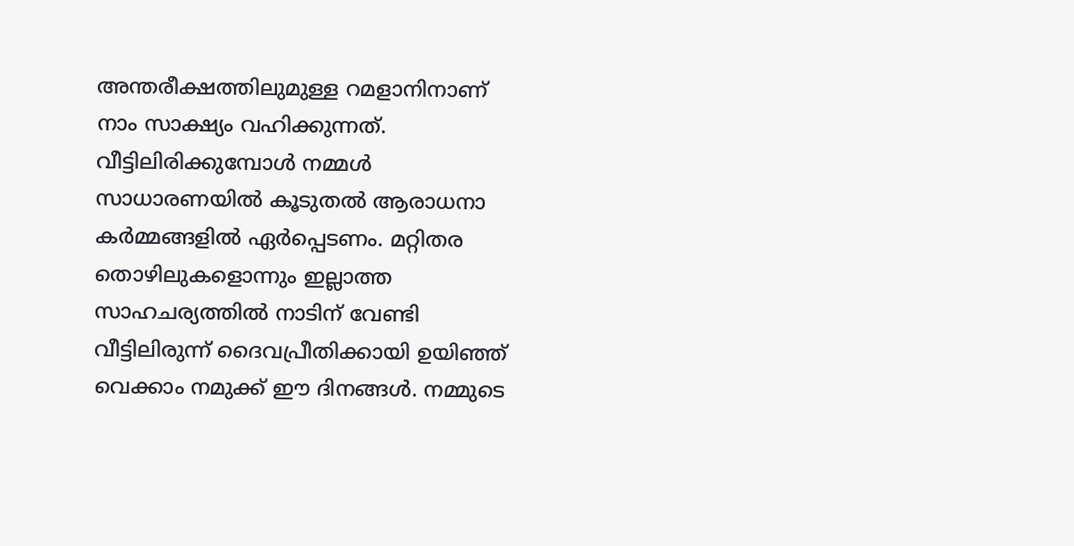അന്തരീക്ഷത്തിലുമുള്ള റമളാനിനാണ് നാം സാക്ഷ്യം വഹിക്കുന്നത്. വീട്ടിലിരിക്കുമ്പോള്‍ നമ്മള്‍ സാധാരണയില്‍ കൂടുതല്‍ ആരാധനാ കര്‍മ്മങ്ങളില്‍ ഏര്‍പ്പെടണം. മറ്റിതര തൊഴിലുകളൊന്നും ഇല്ലാത്ത സാഹചര്യത്തില്‍ നാടിന് വേണ്ടി വീട്ടിലിരുന്ന് ദൈവപ്രീതിക്കായി ഉയിഞ്ഞ് വെക്കാം നമുക്ക് ഈ ദിനങ്ങള്‍. നമ്മുടെ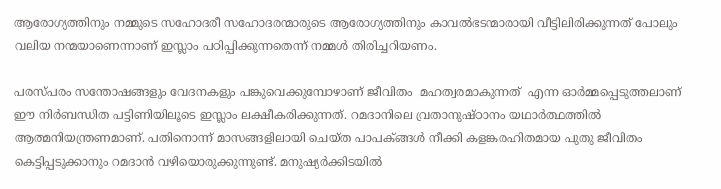ആരോഗ്യത്തിനും നമ്മുടെ സഹോദരീ സഹോദരന്മാരുടെ ആരോഗ്യത്തിനും കാവല്‍ഭടന്മാരായി വീട്ടിലിരിക്കുന്നത് പോലും വലിയ നന്മയാണെന്നാണ് ഇസ്ലാം പഠിപ്പിക്കുന്നതെന്ന് നമ്മള്‍ തിരിച്ചറിയണം.

പരസ്പരം സന്തോഷങ്ങളും വേദനകളും പങ്കുവെക്കുമ്പോഴാണ് ജീവിതം  മഹത്വരമാകുന്നത്  എന്ന ഓര്‍മ്മപ്പെടുത്തലാണ് ഈ നിര്‍ബന്ധിത പട്ടിണിയിലൂടെ ഇസ്ലാം ലക്ഷീകരിക്കുന്നത്. റമദാനിലെ വ്രതാനുഷ്ഠാനം യഥാര്‍ത്ഥത്തില്‍ ആത്മനിയന്ത്രണമാണ്. പതിനൊന്ന് മാസങ്ങളിലായി ചെയ്ത പാപക്ങ്ങള്‍ നീക്കി കളങ്കരഹിതമായ പുതു ജീവിതം കെട്ടിപ്പടുക്കാനും റമദാന്‍ വഴിയൊരുക്കുന്നുണ്ട്. മനുഷ്യര്‍ക്കിടയില്‍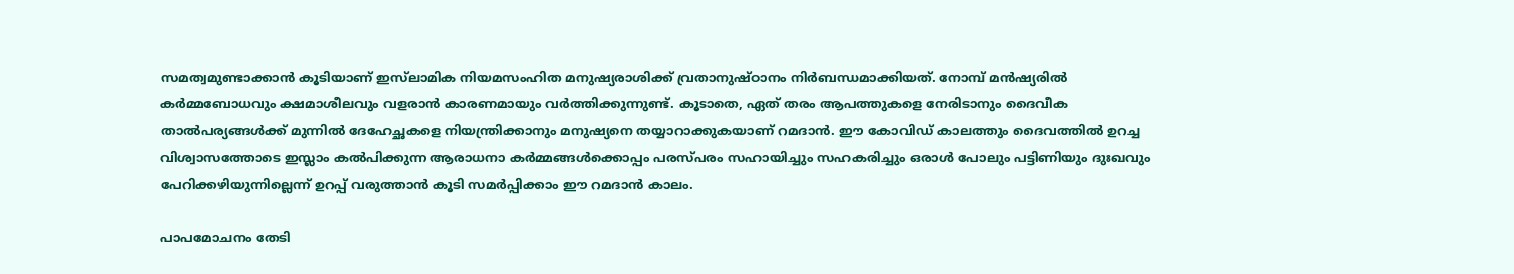സമത്വമുണ്ടാക്കാന്‍ കൂടിയാണ് ഇസ്‌ലാമിക നിയമസംഹിത മനുഷ്യരാശിക്ക് വ്രതാനുഷ്ഠാനം നിര്‍ബന്ധമാക്കിയത്. നോമ്പ് മന്‍ഷ്യരില്‍ കര്‍മ്മബോധവും ക്ഷമാശീലവും വളരാന്‍ കാരണമായും വര്‍ത്തിക്കുന്നുണ്ട്. കൂടാതെ, ഏത് തരം ആപത്തുകളെ നേരിടാനും ദൈവീക താല്‍പര്യങ്ങള്‍ക്ക് മുന്നില്‍ ദേഹേച്ഛകളെ നിയന്ത്രിക്കാനും മനുഷ്യനെ തയ്യാറാക്കുകയാണ് റമദാന്‍. ഈ കോവിഡ് കാലത്തും ദൈവത്തില്‍ ഉറച്ച വിശ്വാസത്തോടെ ഇസ്ലാം കല്‍പിക്കുന്ന ആരാധനാ കര്‍മ്മങ്ങള്‍ക്കൊപ്പം പരസ്പരം സഹായിച്ചും സഹകരിച്ചും ഒരാള്‍ പോലും പട്ടിണിയും ദുഃഖവും പേറിക്കഴിയുന്നില്ലെന്ന് ഉറപ്പ് വരുത്താന്‍ കൂടി സമര്‍പ്പിക്കാം ഈ റമദാന്‍ കാലം.

പാപമോചനം തേടി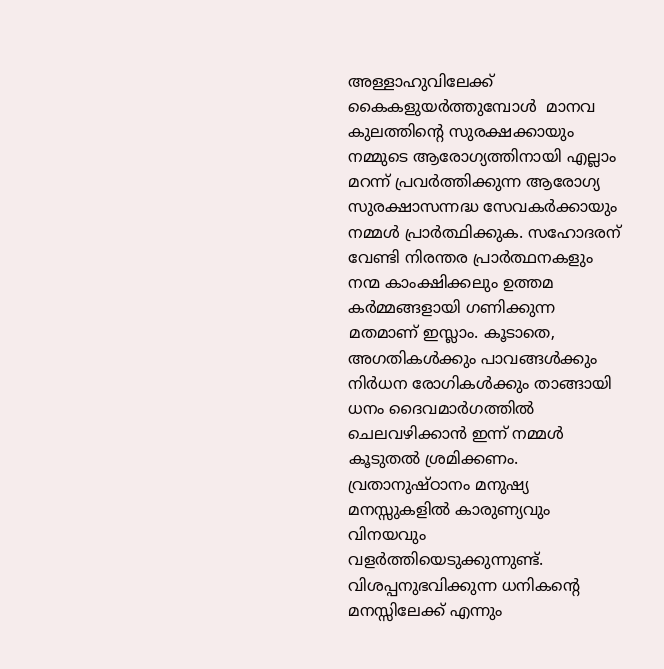അള്ളാഹുവിലേക്ക് കൈകളുയര്‍ത്തുമ്പോള്‍  മാനവ കുലത്തിന്റെ സുരക്ഷക്കായും നമ്മുടെ ആരോഗ്യത്തിനായി എല്ലാം മറന്ന് പ്രവര്‍ത്തിക്കുന്ന ആരോഗ്യ സുരക്ഷാസന്നദ്ധ സേവകര്‍ക്കായും നമ്മള്‍ പ്രാര്‍ത്ഥിക്കുക. സഹോദരന് വേണ്ടി നിരന്തര പ്രാര്‍ത്ഥനകളും നന്മ കാംക്ഷിക്കലും ഉത്തമ കര്‍മ്മങ്ങളായി ഗണിക്കുന്ന മതമാണ് ഇസ്ലാം. കൂടാതെ, അഗതികള്‍ക്കും പാവങ്ങള്‍ക്കും നിര്‍ധന രോഗികള്‍ക്കും താങ്ങായി ധനം ദൈവമാര്‍ഗത്തില്‍ ചെലവഴിക്കാന്‍ ഇന്ന് നമ്മള്‍ കൂടുതല്‍ ശ്രമിക്കണം. വ്രതാനുഷ്ഠാനം മനുഷ്യ  മനസ്സുകളില്‍ കാരുണ്യവും വിനയവും വളര്‍ത്തിയെടുക്കുന്നുണ്ട്. വിശപ്പനുഭവിക്കുന്ന ധനികന്റെ മനസ്സിലേക്ക് എന്നും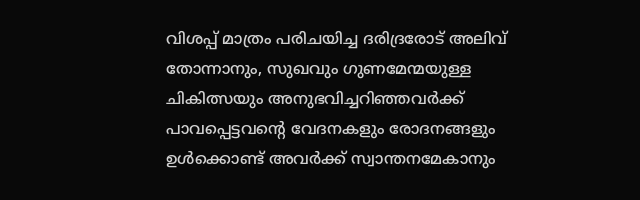വിശപ്പ് മാത്രം പരിചയിച്ച ദരിദ്രരോട് അലിവ് തോന്നാനും, സുഖവും ഗുണമേന്മയുള്ള ചികിത്സയും അനുഭവിച്ചറിഞ്ഞവര്‍ക്ക് പാവപ്പെട്ടവന്റെ വേദനകളും രോദനങ്ങളും ഉള്‍ക്കൊണ്ട് അവര്‍ക്ക് സ്വാന്തനമേകാനും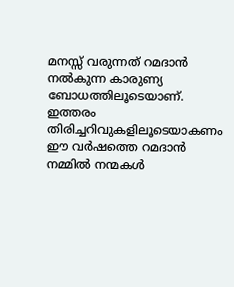മനസ്സ് വരുന്നത് റമദാന്‍ നല്‍കുന്ന കാരുണ്യ ബോധത്തിലൂടെയാണ്. ഇത്തരം തിരിച്ചറിവുകളിലൂടെയാകണം ഈ വര്‍ഷത്തെ റമദാന്‍ നമ്മില്‍ നന്മകള്‍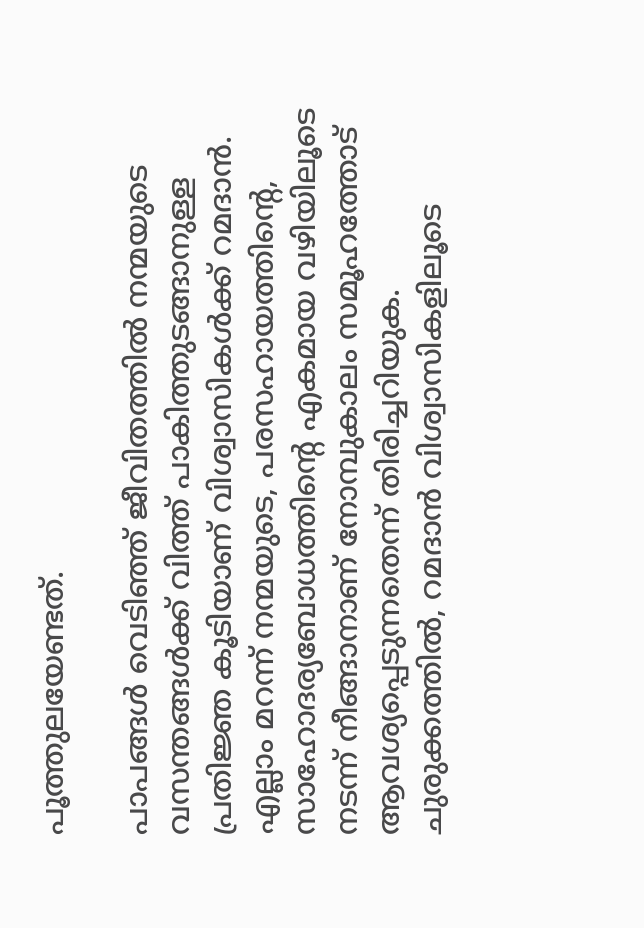പൂത്തുലയേണ്ടത്.

പാപങ്ങള്‍ വെടിഞ്ഞ് ജീവിതത്തില്‍ നന്മയുടെ വസന്തങ്ങള്‍ക്ക് വിത്ത് പാകിത്തുടങ്ങാനുള്ള പ്രതിജ്ഞ കൂടിയാണ് വിശ്വാസികള്‍ക്ക് റമദാന്‍. എല്ലാം മറന്ന് നന്മയുടെ, പരസഹായത്തിന്റെ, സാഹോദര്യബോധത്തിന്റെ എകമായ വഴിയിലൂടെ നടന്ന് നീങ്ങാനാണ് നോമ്പുകാലം സമൂഹത്തോട് ആവശ്യപ്പെടുന്നതെന്ന് തിരിച്ചറിയുക. ചുരുക്കത്തില്‍, റമദാന്‍ വിശ്വാസികളിലൂടെ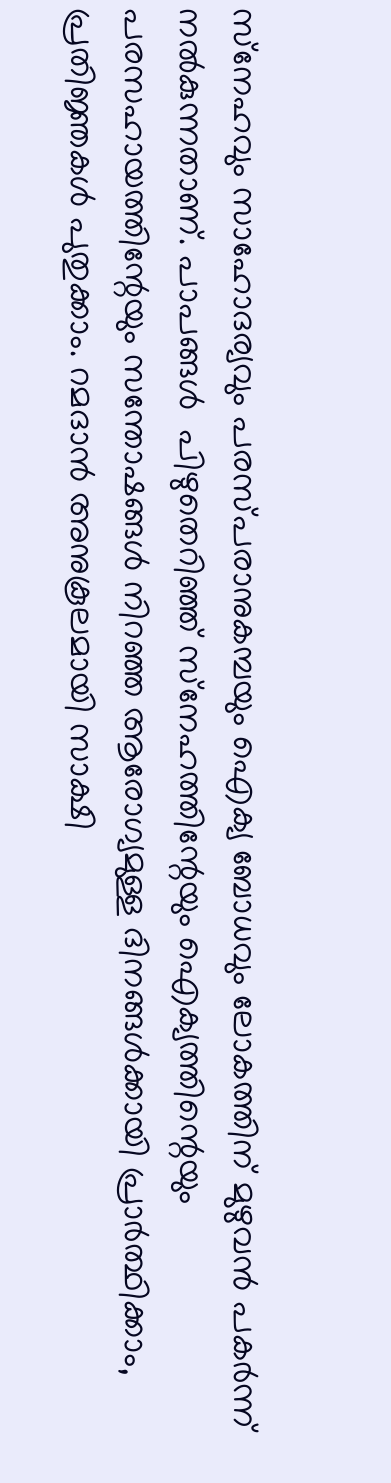സ്‌നേഹവും സാഹോദര്യവും പരസ്പരാനുകമ്പയും ഐക്യ ബോധവും ലോകത്തിന് മുഴുവന്‍ പകര്‍ന്ന് നല്‍കുന്നതാണ്. പാപങ്ങള്‍  പിഴുതെറിഞ്ഞ് സ്‌നേഹത്തിന്റേയും ഐക്യത്തിന്റെയും പരസഹായത്തിന്റേയും സന്തോഷങ്ങള്‍ നിറഞ്ഞ ആരോഗ്യമുള്ള ദിനങ്ങള്‍ക്കായി പ്രാര്‍ത്ഥിക്കാം, പ്രതിജ്ഞകള്‍ പുതുക്കാം. റമദാന്‍ അനുകൂലമായി സാക്ഷി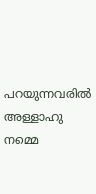പറയുന്നവരില്‍ അള്ളാഹു നമ്മെ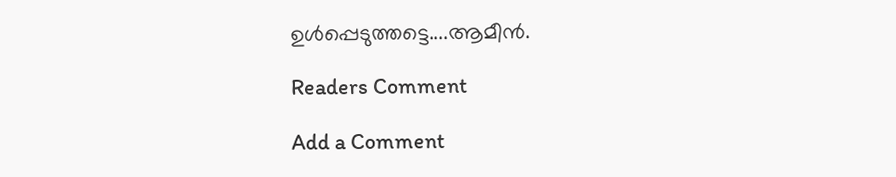ഉള്‍പ്പെടുത്തട്ടെ....ആമീന്‍.

Readers Comment

Add a Comment